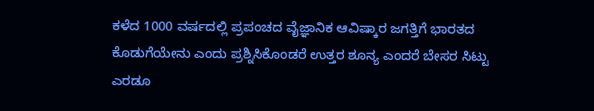ಕಳೆದ 1000 ವರ್ಷದಲ್ಲಿ ಪ್ರಪಂಚದ ವೈಜ್ಞಾನಿಕ ಆವಿಷ್ಕಾರ ಜಗತ್ತಿಗೆ ಭಾರತದ ಕೊಡುಗೆಯೇನು ಎಂದು ಪ್ರಶ್ನಿಸಿಕೊಂಡರೆ ಉತ್ತರ ಶೂನ್ಯ ಎಂದರೆ ಬೇಸರ ಸಿಟ್ಟು ಎರಡೂ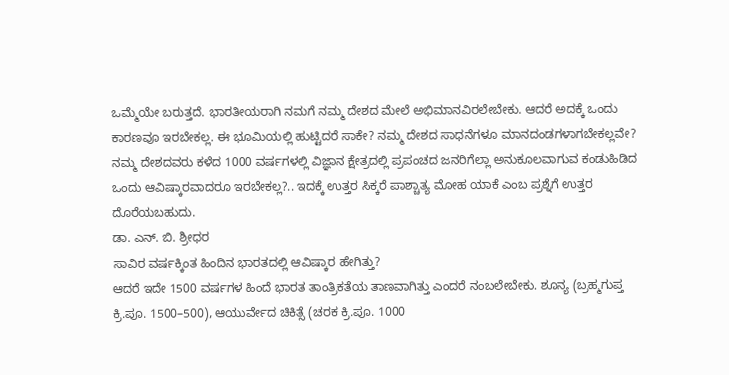ಒಮ್ಮೆಯೇ ಬರುತ್ತದೆ. ಭಾರತೀಯರಾಗಿ ನಮಗೆ ನಮ್ಮ ದೇಶದ ಮೇಲೆ ಅಭಿಮಾನವಿರಲೇಬೇಕು. ಆದರೆ ಅದಕ್ಕೆ ಒಂದು ಕಾರಣವೂ ಇರಬೇಕಲ್ಲ. ಈ ಭೂಮಿಯಲ್ಲಿ ಹುಟ್ಟಿದರೆ ಸಾಕೇ? ನಮ್ಮ ದೇಶದ ಸಾಧನೆಗಳೂ ಮಾನದಂಡಗಳಾಗಬೇಕಲ್ಲವೇ? ನಮ್ಮ ದೇಶದವರು ಕಳೆದ 1000 ವರ್ಷಗಳಲ್ಲಿ ವಿಜ್ಞಾನ ಕ್ಷೇತ್ರದಲ್ಲಿ ಪ್ರಪಂಚದ ಜನರಿಗೆಲ್ಲಾ ಅನುಕೂಲವಾಗುವ ಕಂಡುಹಿಡಿದ ಒಂದು ಆವಿಷ್ಕಾರವಾದರೂ ಇರಬೇಕಲ್ಲ?.. ಇದಕ್ಕೆ ಉತ್ತರ ಸಿಕ್ಕರೆ ಪಾಶ್ಚಾತ್ಯ ಮೋಹ ಯಾಕೆ ಎಂಬ ಪ್ರಶ್ನೆಗೆ ಉತ್ತರ ದೊರೆಯಬಹುದು.
ಡಾ. ಎನ್. ಬಿ. ಶ್ರೀಧರ
ಸಾವಿರ ವರ್ಷಕ್ಕಿಂತ ಹಿಂದಿನ ಭಾರತದಲ್ಲಿ ಆವಿಷ್ಕಾರ ಹೇಗಿತ್ತು?
ಆದರೆ ಇದೇ 1500 ವರ್ಷಗಳ ಹಿಂದೆ ಭಾರತ ತಾಂತ್ರಿಕತೆಯ ತಾಣವಾಗಿತ್ತು ಎಂದರೆ ನಂಬಲೇಬೇಕು. ಶೂನ್ಯ (ಬ್ರಹ್ಮಗುಪ್ತ ಕ್ರಿ.ಪೂ. 1500–500), ಆಯುರ್ವೇದ ಚಿಕಿತ್ಸೆ (ಚರಕ ಕ್ರಿ.ಪೂ. 1000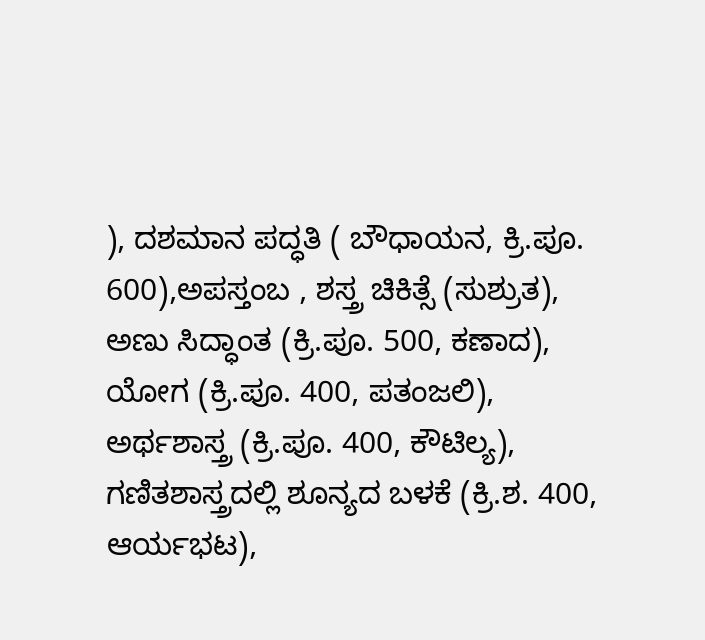), ದಶಮಾನ ಪದ್ಧತಿ ( ಬೌಧಾಯನ, ಕ್ರಿ.ಪೂ. 600),ಅಪಸ್ತಂಬ , ಶಸ್ತ್ರ ಚಿಕಿತ್ಸೆ (ಸುಶ್ರುತ), ಅಣು ಸಿದ್ಧಾಂತ (ಕ್ರಿ.ಪೂ. 500, ಕಣಾದ), ಯೋಗ (ಕ್ರಿ.ಪೂ. 400, ಪತಂಜಲಿ), ಅರ್ಥಶಾಸ್ತ್ರ (ಕ್ರಿ.ಪೂ. 400, ಕೌಟಿಲ್ಯ), ಗಣಿತಶಾಸ್ತ್ರದಲ್ಲಿ ಶೂನ್ಯದ ಬಳಕೆ (ಕ್ರಿ.ಶ. 400, ಆರ್ಯಭಟ),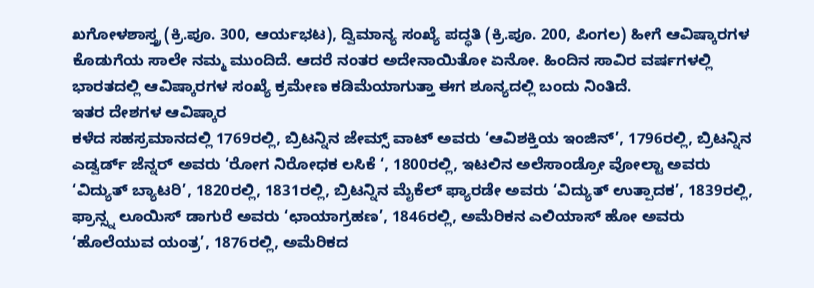ಖಗೋಳಶಾಸ್ತ್ರ (ಕ್ರಿ.ಪೂ. 300, ಆರ್ಯಭಟ), ದ್ವಿಮಾನ್ಯ ಸಂಖ್ಯೆ ಪದ್ಧತಿ (ಕ್ರಿ.ಪೂ. 200, ಪಿಂಗಲ) ಹೀಗೆ ಆವಿಷ್ಕಾರಗಳ ಕೊಡುಗೆಯ ಸಾಲೇ ನಮ್ಮ ಮುಂದಿದೆ. ಆದರೆ ನಂತರ ಅದೇನಾಯಿತೋ ಏನೋ. ಹಿಂದಿನ ಸಾವಿರ ವರ್ಷಗಳಲ್ಲಿ ಭಾರತದಲ್ಲಿ ಆವಿಷ್ಕಾರಗಳ ಸಂಖ್ಯೆ ಕ್ರಮೇಣ ಕಡಿಮೆಯಾಗುತ್ತಾ ಈಗ ಶೂನ್ಯದಲ್ಲಿ ಬಂದು ನಿಂತಿದೆ.
ಇತರ ದೇಶಗಳ ಆವಿಷ್ಕಾರ
ಕಳೆದ ಸಹಸ್ರಮಾನದಲ್ಲಿ 1769ರಲ್ಲಿ, ಬ್ರಿಟನ್ನಿನ ಜೇಮ್ಸ್ ವಾಟ್ ಅವರು ‘ಆವಿಶಕ್ತಿಯ ಇಂಜಿನ್’, 1796ರಲ್ಲಿ, ಬ್ರಿಟನ್ನಿನ ಎಡ್ವರ್ಡ್ ಜೆನ್ನರ್ ಅವರು ‘ರೋಗ ನಿರೋಧಕ ಲಸಿಕೆ ‘, 1800ರಲ್ಲಿ, ಇಟಲಿನ ಅಲೆಸಾಂಡ್ರೋ ವೋಲ್ಟಾ ಅವರು ‘ವಿದ್ಯುತ್ ಬ್ಯಾಟರಿ’, 1820ರಲ್ಲಿ, 1831ರಲ್ಲಿ, ಬ್ರಿಟನ್ನಿನ ಮೈಕೆಲ್ ಫ್ಯಾರಡೇ ಅವರು ‘ವಿದ್ಯುತ್ ಉತ್ಪಾದಕ’, 1839ರಲ್ಲಿ, ಫ್ರಾನ್ಸ್ನ ಲೂಯಿಸ್ ಡಾಗುರೆ ಅವರು ‘ಛಾಯಾಗ್ರಹಣ’, 1846ರಲ್ಲಿ, ಅಮೆರಿಕನ ಎಲಿಯಾಸ್ ಹೋ ಅವರು ‘ಹೊಲೆಯುವ ಯಂತ್ರ’, 1876ರಲ್ಲಿ, ಅಮೆರಿಕದ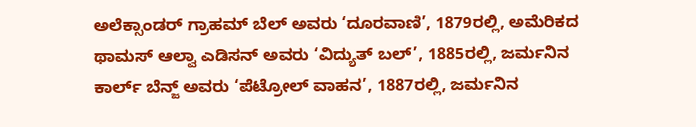ಅಲೆಕ್ಸಾಂಡರ್ ಗ್ರಾಹಮ್ ಬೆಲ್ ಅವರು ‘ದೂರವಾಣಿ’, 1879ರಲ್ಲಿ, ಅಮೆರಿಕದ ಥಾಮಸ್ ಆಲ್ವಾ ಎಡಿಸನ್ ಅವರು ‘ವಿದ್ಯುತ್ ಬಲ್’, 1885ರಲ್ಲಿ, ಜರ್ಮನಿನ ಕಾರ್ಲ್ ಬೆನ್ಜ್ ಅವರು ‘ಪೆಟ್ರೋಲ್ ವಾಹನ’, 1887ರಲ್ಲಿ, ಜರ್ಮನಿನ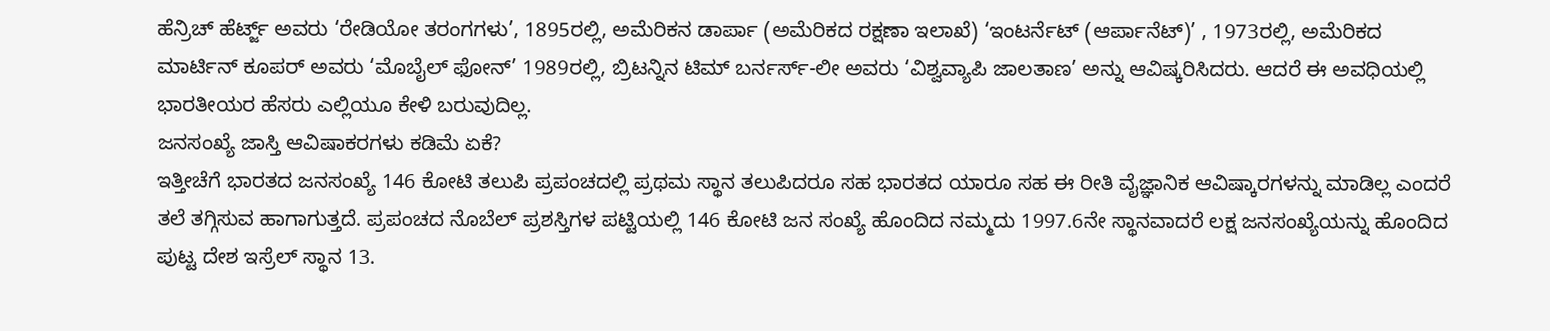ಹೆನ್ರಿಚ್ ಹೆರ್ಟ್ಜ್ ಅವರು ‘ರೇಡಿಯೋ ತರಂಗಗಳು’, 1895ರಲ್ಲಿ, ಅಮೆರಿಕನ ಡಾರ್ಪಾ (ಅಮೆರಿಕದ ರಕ್ಷಣಾ ಇಲಾಖೆ) ‘ಇಂಟರ್ನೆಟ್ (ಆರ್ಪಾನೆಟ್)’ , 1973ರಲ್ಲಿ, ಅಮೆರಿಕದ ಮಾರ್ಟಿನ್ ಕೂಪರ್ ಅವರು ‘ಮೊಬೈಲ್ ಫೋನ್’ 1989ರಲ್ಲಿ, ಬ್ರಿಟನ್ನಿನ ಟಿಮ್ ಬರ್ನರ್ಸ್-ಲೀ ಅವರು ‘ವಿಶ್ವವ್ಯಾಪಿ ಜಾಲತಾಣ’ ಅನ್ನು ಆವಿಷ್ಕರಿಸಿದರು. ಆದರೆ ಈ ಅವಧಿಯಲ್ಲಿ ಭಾರತೀಯರ ಹೆಸರು ಎಲ್ಲಿಯೂ ಕೇಳಿ ಬರುವುದಿಲ್ಲ.
ಜನಸಂಖ್ಯೆ ಜಾಸ್ತಿ ಆವಿಷಾಕರಗಳು ಕಡಿಮೆ ಏಕೆ?
ಇತ್ತೀಚೆಗೆ ಭಾರತದ ಜನಸಂಖ್ಯೆ 146 ಕೋಟಿ ತಲುಪಿ ಪ್ರಪಂಚದಲ್ಲಿ ಪ್ರಥಮ ಸ್ಥಾನ ತಲುಪಿದರೂ ಸಹ ಭಾರತದ ಯಾರೂ ಸಹ ಈ ರೀತಿ ವೈಜ್ಞಾನಿಕ ಆವಿಷ್ಕಾರಗಳನ್ನು ಮಾಡಿಲ್ಲ ಎಂದರೆ ತಲೆ ತಗ್ಗಿಸುವ ಹಾಗಾಗುತ್ತದೆ. ಪ್ರಪಂಚದ ನೊಬೆಲ್ ಪ್ರಶಸ್ತಿಗಳ ಪಟ್ಟಿಯಲ್ಲಿ 146 ಕೋಟಿ ಜನ ಸಂಖ್ಯೆ ಹೊಂದಿದ ನಮ್ಮದು 1997.6ನೇ ಸ್ಥಾನವಾದರೆ ಲಕ್ಷ ಜನಸಂಖ್ಯೆಯನ್ನು ಹೊಂದಿದ ಪುಟ್ಟ ದೇಶ ಇಸ್ರೆಲ್ ಸ್ಥಾನ 13.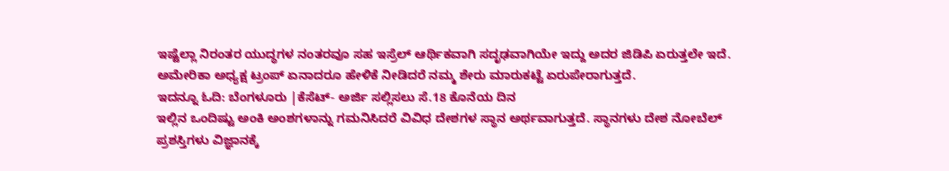ಇಷ್ಟೆಲ್ಲಾ ನಿರಂತರ ಯುದ್ಧಗಳ ನಂತರವೂ ಸಹ ಇಸ್ರೆಲ್ ಆರ್ಥಿಕವಾಗಿ ಸದೃಢವಾಗಿಯೇ ಇದ್ದು ಅದರ ಜಿಡಿಪಿ ಏರುತ್ತಲೇ ಇದೆ. ಅಮೇರಿಕಾ ಅಧ್ಯಕ್ಷ ಟ್ರಂಪ್ ಏನಾದರೂ ಹೇಳಿಕೆ ನೀಡಿದರೆ ನಮ್ಮ ಶೇರು ಮಾರುಕಟ್ಟೆ ಏರುಪೇರಾಗುತ್ತದೆ.
ಇದನ್ನೂ ಓದಿ: ಬೆಂಗಳೂರು |ಕೆಸೆಟ್- ಅರ್ಜಿ ಸಲ್ಲಿಸಲು ಸೆ.18 ಕೊನೆಯ ದಿನ
ಇಲ್ಲಿನ ಒಂದಿಷ್ಟು ಅಂಕಿ ಅಂಶಗಳಾನ್ನು ಗಮನಿಸಿದರೆ ವಿವಿಧ ದೇಶಗಳ ಸ್ಥಾನ ಅರ್ಥವಾಗುತ್ತದೆ. ಸ್ಥಾನಗಳು ದೇಶ ನೋಬೆಲ್ ಪ್ರಶಸ್ತಿಗಳು ವಿಜ್ಞಾನಕ್ಕೆ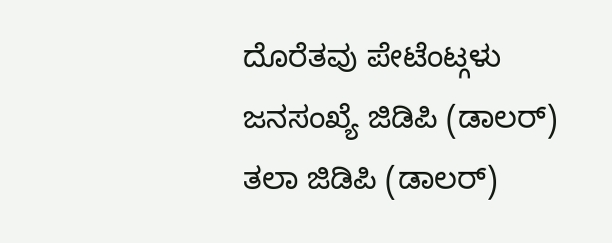ದೊರೆತವು ಪೇಟೆಂಟ್ಗಳು ಜನಸಂಖ್ಯೆ ಜಿಡಿಪಿ (ಡಾಲರ್) ತಲಾ ಜಿಡಿಪಿ (ಡಾಲರ್)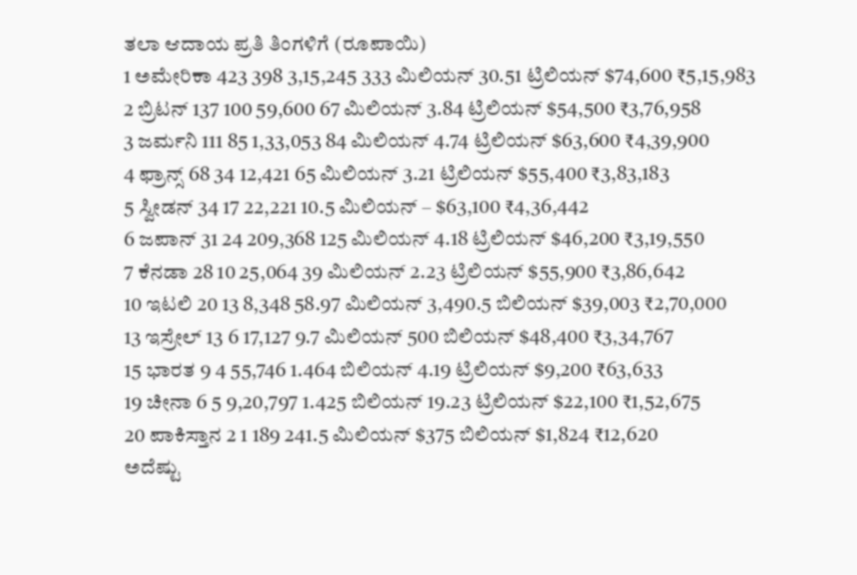ತಲಾ ಆದಾಯ ಪ್ರತಿ ತಿಂಗಳಿಗೆ (ರೂಪಾಯಿ)
1 ಅಮೇರಿಕಾ 423 398 3,15,245 333 ಮಿಲಿಯನ್ 30.51 ಟ್ರಿಲಿಯನ್ $74,600 ₹5,15,983
2 ಬ್ರಿಟನ್ 137 100 59,600 67 ಮಿಲಿಯನ್ 3.84 ಟ್ರಿಲಿಯನ್ $54,500 ₹3,76,958
3 ಜರ್ಮನಿ 111 85 1,33,053 84 ಮಿಲಿಯನ್ 4.74 ಟ್ರಿಲಿಯನ್ $63,600 ₹4,39,900
4 ಫ್ರಾನ್ಸ್ 68 34 12,421 65 ಮಿಲಿಯನ್ 3.21 ಟ್ರಿಲಿಯನ್ $55,400 ₹3,83,183
5 ಸ್ವೀಡನ್ 34 17 22,221 10.5 ಮಿಲಿಯನ್ – $63,100 ₹4,36,442
6 ಜಪಾನ್ 31 24 209,368 125 ಮಿಲಿಯನ್ 4.18 ಟ್ರಿಲಿಯನ್ $46,200 ₹3,19,550
7 ಕೆನಡಾ 28 10 25,064 39 ಮಿಲಿಯನ್ 2.23 ಟ್ರಿಲಿಯನ್ $55,900 ₹3,86,642
10 ಇಟಲಿ 20 13 8,348 58.97 ಮಿಲಿಯನ್ 3,490.5 ಬಿಲಿಯನ್ $39,003 ₹2,70,000
13 ಇಸ್ರೇಲ್ 13 6 17,127 9.7 ಮಿಲಿಯನ್ 500 ಬಿಲಿಯನ್ $48,400 ₹3,34,767
15 ಭಾರತ 9 4 55,746 1.464 ಬಿಲಿಯನ್ 4.19 ಟ್ರಿಲಿಯನ್ $9,200 ₹63,633
19 ಚೀನಾ 6 5 9,20,797 1.425 ಬಿಲಿಯನ್ 19.23 ಟ್ರಿಲಿಯನ್ $22,100 ₹1,52,675
20 ಪಾಕಿಸ್ತಾನ 2 1 189 241.5 ಮಿಲಿಯನ್ $375 ಬಿಲಿಯನ್ $1,824 ₹12,620
ಅದೆಷ್ಟು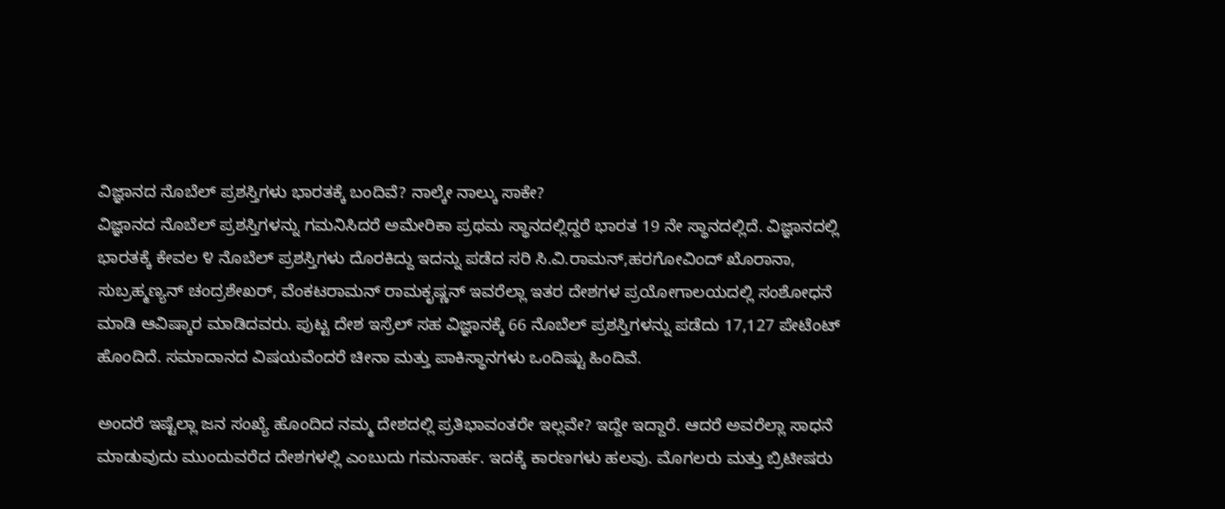ವಿಜ್ಞಾನದ ನೊಬೆಲ್ ಪ್ರಶಸ್ತಿಗಳು ಭಾರತಕ್ಕೆ ಬಂದಿವೆ? ನಾಲ್ಕೇ ನಾಲ್ಕು ಸಾಕೇ?
ವಿಜ್ಞಾನದ ನೊಬೆಲ್ ಪ್ರಶಸ್ತಿಗಳನ್ನು ಗಮನಿಸಿದರೆ ಅಮೇರಿಕಾ ಪ್ರಥಮ ಸ್ಥಾನದಲ್ಲಿದ್ದರೆ ಭಾರತ 19 ನೇ ಸ್ಥಾನದಲ್ಲಿದೆ. ವಿಜ್ಞಾನದಲ್ಲಿ ಭಾರತಕ್ಕೆ ಕೇವಲ ೪ ನೊಬೆಲ್ ಪ್ರಶಸ್ತಿಗಳು ದೊರಕಿದ್ದು ಇದನ್ನು ಪಡೆದ ಸರಿ ಸಿ.ವಿ.ರಾಮನ್,ಹರಗೋವಿಂದ್ ಖೊರಾನಾ, ಸುಬ್ರಹ್ಮಣ್ಯನ್ ಚಂದ್ರಶೇಖರ್, ವೆಂಕಟರಾಮನ್ ರಾಮಕೃಷ್ಣನ್ ಇವರೆಲ್ಲಾ ಇತರ ದೇಶಗಳ ಪ್ರಯೋಗಾಲಯದಲ್ಲಿ ಸಂಶೋಧನೆ ಮಾಡಿ ಆವಿಷ್ಕಾರ ಮಾಡಿದವರು. ಪುಟ್ಟ ದೇಶ ಇಸ್ರೆಲ್ ಸಹ ವಿಜ್ಞಾನಕ್ಕೆ 66 ನೊಬೆಲ್ ಪ್ರಶಸ್ತಿಗಳನ್ನು ಪಡೆದು 17,127 ಪೇಟೆಂಟ್ ಹೊಂದಿದೆ. ಸಮಾದಾನದ ವಿಷಯವೆಂದರೆ ಚೀನಾ ಮತ್ತು ಪಾಕಿಸ್ಥಾನಗಳು ಒಂದಿಷ್ಟು ಹಿಂದಿವೆ.

ಅಂದರೆ ಇಷ್ಟೆಲ್ಲಾ ಜನ ಸಂಖ್ಯೆ ಹೊಂದಿದ ನಮ್ಮ ದೇಶದಲ್ಲಿ ಪ್ರತಿಭಾವಂತರೇ ಇಲ್ಲವೇ? ಇದ್ದೇ ಇದ್ದಾರೆ. ಆದರೆ ಅವರೆಲ್ಲಾ ಸಾಧನೆ ಮಾಡುವುದು ಮುಂದುವರೆದ ದೇಶಗಳಲ್ಲಿ ಎಂಬುದು ಗಮನಾರ್ಹ. ಇದಕ್ಕೆ ಕಾರಣಗಳು ಹಲವು. ಮೊಗಲರು ಮತ್ತು ಬ್ರಿಟೀಷರು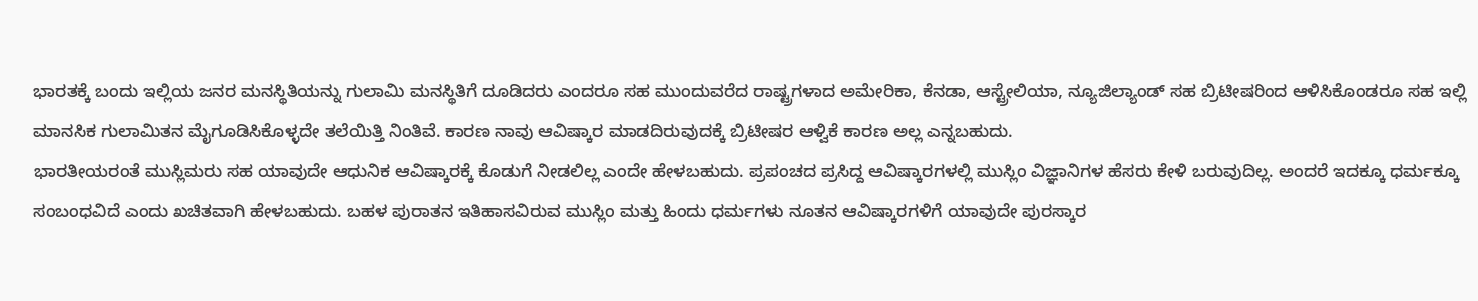ಭಾರತಕ್ಕೆ ಬಂದು ಇಲ್ಲಿಯ ಜನರ ಮನಸ್ಥಿತಿಯನ್ನು ಗುಲಾಮಿ ಮನಸ್ಥಿತಿಗೆ ದೂಡಿದರು ಎಂದರೂ ಸಹ ಮುಂದುವರೆದ ರಾಷ್ಟ್ರಗಳಾದ ಅಮೇರಿಕಾ, ಕೆನಡಾ, ಆಸ್ಟ್ರೇಲಿಯಾ, ನ್ಯೂಜಿಲ್ಯಾಂಡ್ ಸಹ ಬ್ರಿಟೀಷರಿಂದ ಆಳಿಸಿಕೊಂಡರೂ ಸಹ ಇಲ್ಲಿ ಮಾನಸಿಕ ಗುಲಾಮಿತನ ಮೈಗೂಡಿಸಿಕೊಳ್ಳದೇ ತಲೆಯಿತ್ತಿ ನಿಂತಿವೆ. ಕಾರಣ ನಾವು ಆವಿಷ್ಕಾರ ಮಾಡದಿರುವುದಕ್ಕೆ ಬ್ರಿಟೀಷರ ಆಳ್ವಿಕೆ ಕಾರಣ ಅಲ್ಲ ಎನ್ನಬಹುದು.
ಭಾರತೀಯರಂತೆ ಮುಸ್ಲಿಮರು ಸಹ ಯಾವುದೇ ಆಧುನಿಕ ಆವಿಷ್ಕಾರಕ್ಕೆ ಕೊಡುಗೆ ನೀಡಲಿಲ್ಲ ಎಂದೇ ಹೇಳಬಹುದು. ಪ್ರಪಂಚದ ಪ್ರಸಿದ್ದ ಆವಿಷ್ಕಾರಗಳಲ್ಲಿ ಮುಸ್ಲಿಂ ವಿಜ್ಞಾನಿಗಳ ಹೆಸರು ಕೇಳಿ ಬರುವುದಿಲ್ಲ. ಅಂದರೆ ಇದಕ್ಕೂ ಧರ್ಮಕ್ಕೂ ಸಂಬಂಧವಿದೆ ಎಂದು ಖಚಿತವಾಗಿ ಹೇಳಬಹುದು. ಬಹಳ ಪುರಾತನ ಇತಿಹಾಸವಿರುವ ಮುಸ್ಲಿಂ ಮತ್ತು ಹಿಂದು ಧರ್ಮಗಳು ನೂತನ ಆವಿಷ್ಕಾರಗಳಿಗೆ ಯಾವುದೇ ಪುರಸ್ಕಾರ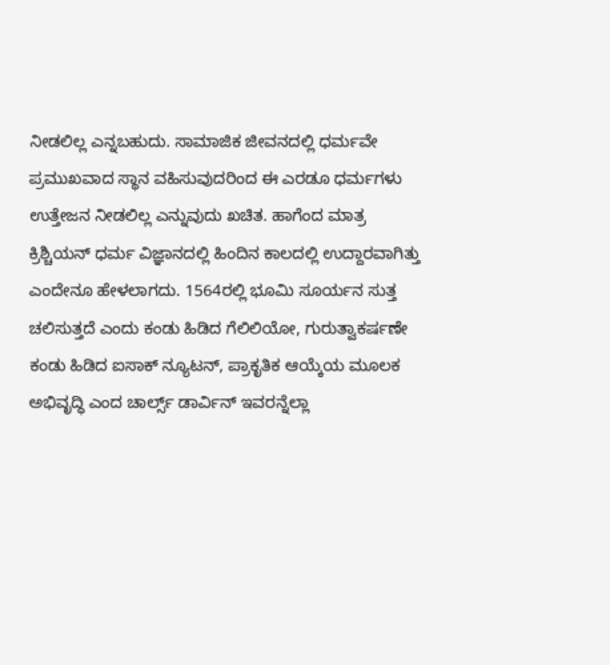ನೀಡಲಿಲ್ಲ ಎನ್ನಬಹುದು. ಸಾಮಾಜಿಕ ಜೀವನದಲ್ಲಿ ಧರ್ಮವೇ ಪ್ರಮುಖವಾದ ಸ್ಥಾನ ವಹಿಸುವುದರಿಂದ ಈ ಎರಡೂ ಧರ್ಮಗಳು ಉತ್ತೇಜನ ನೀಡಲಿಲ್ಲ ಎನ್ನುವುದು ಖಚಿತ. ಹಾಗೆಂದ ಮಾತ್ರ ಕ್ರಿಶ್ಚಿಯನ್ ಧರ್ಮ ವಿಜ್ಞಾನದಲ್ಲಿ ಹಿಂದಿನ ಕಾಲದಲ್ಲಿ ಉದ್ದಾರವಾಗಿತ್ತು ಎಂದೇನೂ ಹೇಳಲಾಗದು. 1564ರಲ್ಲಿ ಭೂಮಿ ಸೂರ್ಯನ ಸುತ್ತ ಚಲಿಸುತ್ತದೆ ಎಂದು ಕಂಡು ಹಿಡಿದ ಗೆಲಿಲಿಯೋ, ಗುರುತ್ವಾಕರ್ಷಣೇ ಕಂಡು ಹಿಡಿದ ಐಸಾಕ್ ನ್ಯೂಟನ್, ಪ್ರಾಕೃತಿಕ ಆಯ್ಕೆಯ ಮೂಲಕ ಅಭಿವೃದ್ಧಿ ಎಂದ ಚಾರ್ಲ್ಸ್ ಡಾರ್ವಿನ್ ಇವರನ್ನೆಲ್ಲಾ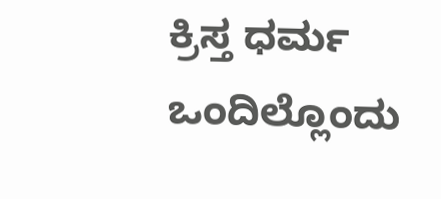ಕ್ರಿಸ್ತ ಧರ್ಮ ಒಂದಿಲ್ಲೊಂದು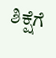ಶಿಕ್ಷೆಗೆ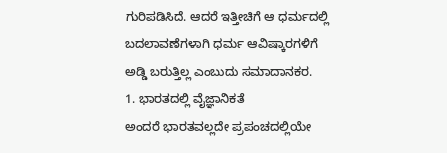ಗುರಿಪಡಿಸಿದೆ. ಆದರೆ ಇತ್ತೀಚಿಗೆ ಆ ಧರ್ಮದಲ್ಲಿ ಬದಲಾವಣೆಗಳಾಗಿ ಧರ್ಮ ಆವಿಷ್ಕಾರಗಳಿಗೆ ಅಡ್ಡಿ ಬರುತ್ತಿಲ್ಲ ಎಂಬುದು ಸಮಾದಾನಕರ.
1. ಭಾರತದಲ್ಲಿ ವೈಜ್ಞಾನಿಕತೆ
ಅಂದರೆ ಭಾರತವಲ್ಲದೇ ಪ್ರಪಂಚದಲ್ಲಿಯೇ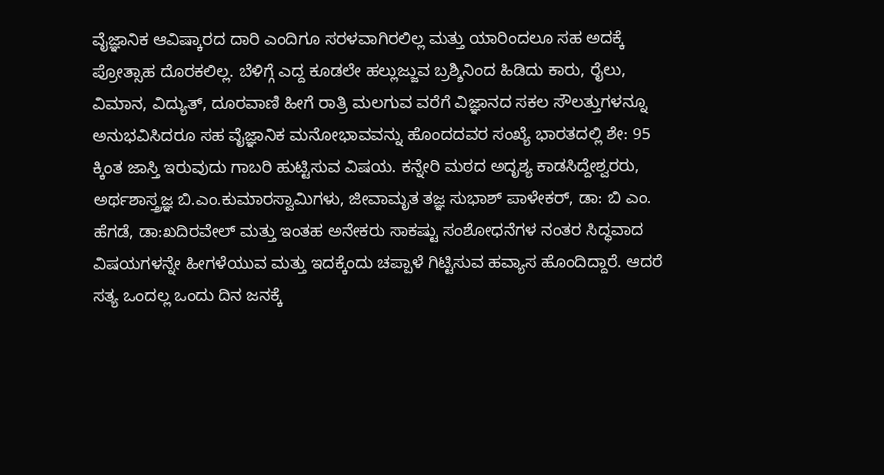ವೈಜ್ಞಾನಿಕ ಆವಿಷ್ಕಾರದ ದಾರಿ ಎಂದಿಗೂ ಸರಳವಾಗಿರಲಿಲ್ಲ ಮತ್ತು ಯಾರಿಂದಲೂ ಸಹ ಅದಕ್ಕೆ ಪ್ರೋತ್ಸಾಹ ದೊರಕಲಿಲ್ಲ. ಬೆಳಿಗ್ಗೆ ಎದ್ದ ಕೂಡಲೇ ಹಲ್ಲುಜ್ಜುವ ಬ್ರಶ್ಶಿನಿಂದ ಹಿಡಿದು ಕಾರು, ರೈಲು, ವಿಮಾನ, ವಿದ್ಯುತ್, ದೂರವಾಣಿ ಹೀಗೆ ರಾತ್ರಿ ಮಲಗುವ ವರೆಗೆ ವಿಜ್ಞಾನದ ಸಕಲ ಸೌಲತ್ತುಗಳನ್ನೂ ಅನುಭವಿಸಿದರೂ ಸಹ ವೈಜ್ಞಾನಿಕ ಮನೋಭಾವವನ್ನು ಹೊಂದದವರ ಸಂಖ್ಯೆ ಭಾರತದಲ್ಲಿ ಶೇ: 95 ಕ್ಕಿಂತ ಜಾಸ್ತಿ ಇರುವುದು ಗಾಬರಿ ಹುಟ್ಟಿಸುವ ವಿಷಯ. ಕನ್ನೇರಿ ಮಠದ ಅದೃಶ್ಯ ಕಾಡಸಿದ್ದೇಶ್ವರರು, ಅರ್ಥಶಾಸ್ತ್ರಜ್ಞ ಬಿ.ಎಂ.ಕುಮಾರಸ್ವಾಮಿಗಳು, ಜೀವಾಮೃತ ತಜ್ಞ ಸುಭಾಶ್ ಪಾಳೇಕರ್, ಡಾ: ಬಿ ಎಂ. ಹೆಗಡೆ, ಡಾ:ಖದಿರವೇಲ್ ಮತ್ತು ಇಂತಹ ಅನೇಕರು ಸಾಕಷ್ಟು ಸಂಶೋಧನೆಗಳ ನಂತರ ಸಿದ್ಧವಾದ ವಿಷಯಗಳನ್ನೇ ಹೀಗಳೆಯುವ ಮತ್ತು ಇದಕ್ಕೆಂದು ಚಪ್ಪಾಳೆ ಗಿಟ್ಟಿಸುವ ಹವ್ಯಾಸ ಹೊಂದಿದ್ದಾರೆ. ಆದರೆ ಸತ್ಯ ಒಂದಲ್ಲ ಒಂದು ದಿನ ಜನಕ್ಕೆ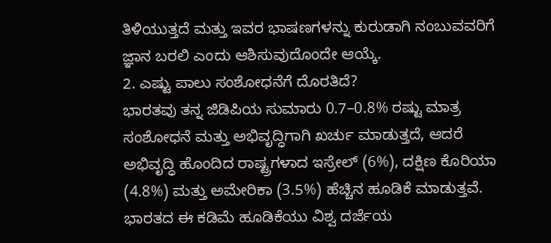ತಿಳಿಯುತ್ತದೆ ಮತ್ತು ಇವರ ಭಾಷಣಗಳನ್ನು ಕುರುಡಾಗಿ ನಂಬುವವರಿಗೆ ಜ್ಞಾನ ಬರಲಿ ಎಂದು ಆಶಿಸುವುದೊಂದೇ ಆಯ್ಕೆ.
2. ಎಷ್ಟು ಪಾಲು ಸಂಶೋಧನೆಗೆ ದೊರತಿದೆ?
ಭಾರತವು ತನ್ನ ಜಿಡಿಪಿಯ ಸುಮಾರು 0.7–0.8% ರಷ್ಟು ಮಾತ್ರ ಸಂಶೋಧನೆ ಮತ್ತು ಅಭಿವೃದ್ಧಿಗಾಗಿ ಖರ್ಚು ಮಾಡುತ್ತದೆ, ಆದರೆ ಅಭಿವೃದ್ಧಿ ಹೊಂದಿದ ರಾಷ್ಟ್ರಗಳಾದ ಇಸ್ರೇಲ್ (6%), ದಕ್ಷಿಣ ಕೊರಿಯಾ (4.8%) ಮತ್ತು ಅಮೇರಿಕಾ (3.5%) ಹೆಚ್ಚಿನ ಹೂಡಿಕೆ ಮಾಡುತ್ತವೆ. ಭಾರತದ ಈ ಕಡಿಮೆ ಹೂಡಿಕೆಯು ವಿಶ್ವ ದರ್ಜೆಯ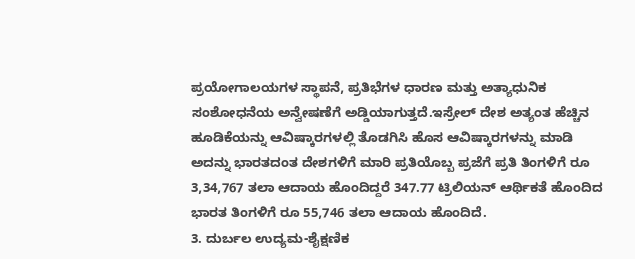ಪ್ರಯೋಗಾಲಯಗಳ ಸ್ಥಾಪನೆ, ಪ್ರತಿಭೆಗಳ ಧಾರಣ ಮತ್ತು ಅತ್ಯಾಧುನಿಕ ಸಂಶೋಧನೆಯ ಅನ್ವೇಷಣೆಗೆ ಅಡ್ಡಿಯಾಗುತ್ತದೆ.ಇಸ್ರೇಲ್ ದೇಶ ಅತ್ಯಂತ ಹೆಚ್ಚಿನ ಹೂಡಿಕೆಯನ್ನು ಆವಿಷ್ಕಾರಗಳಲ್ಲಿ ತೊಡಗಿಸಿ ಹೊಸ ಆವಿಷ್ಕಾರಗಳನ್ನು ಮಾಡಿ ಅದನ್ನು ಭಾರತದಂತ ದೇಶಗಳಿಗೆ ಮಾರಿ ಪ್ರತಿಯೊಬ್ಬ ಪ್ರಜೆಗೆ ಪ್ರತಿ ತಿಂಗಳಿಗೆ ರೂ 3,34,767 ತಲಾ ಆದಾಯ ಹೊಂದಿದ್ದರೆ 347.77 ಟ್ರಿಲಿಯನ್ ಆರ್ಥಿಕತೆ ಹೊಂದಿದ ಭಾರತ ತಿಂಗಳಿಗೆ ರೂ 55,746 ತಲಾ ಆದಾಯ ಹೊಂದಿದೆ.
3. ದುರ್ಬಲ ಉದ್ಯಮ-ಶೈಕ್ಷಣಿಕ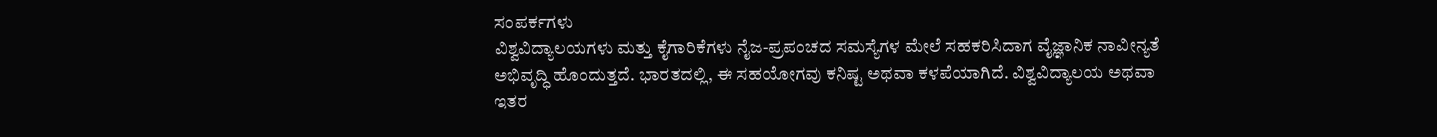ಸಂಪರ್ಕಗಳು
ವಿಶ್ವವಿದ್ಯಾಲಯಗಳು ಮತ್ತು ಕೈಗಾರಿಕೆಗಳು ನೈಜ-ಪ್ರಪಂಚದ ಸಮಸ್ಯೆಗಳ ಮೇಲೆ ಸಹಕರಿಸಿದಾಗ ವೈಜ್ಞಾನಿಕ ನಾವೀನ್ಯತೆ ಅಭಿವೃದ್ಧಿ ಹೊಂದುತ್ತದೆ. ಭಾರತದಲ್ಲಿ, ಈ ಸಹಯೋಗವು ಕನಿಷ್ಟ ಅಥವಾ ಕಳಪೆಯಾಗಿದೆ. ವಿಶ್ವವಿದ್ಯಾಲಯ ಅಥವಾ ಇತರ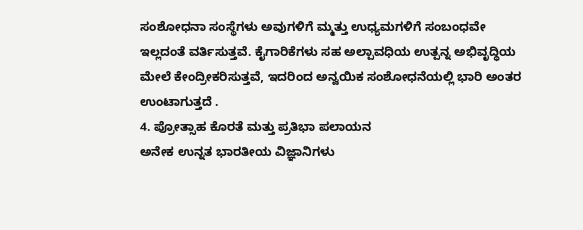ಸಂಶೋಧನಾ ಸಂಸ್ಥೆಗಳು ಅವುಗಳಿಗೆ ಮ್ಮತ್ತು ಉಧ್ಯಮಗಳಿಗೆ ಸಂಬಂಧವೇ ಇಲ್ಲದಂತೆ ವರ್ತಿಸುತ್ತವೆ. ಕೈಗಾರಿಕೆಗಳು ಸಹ ಅಲ್ಪಾವಧಿಯ ಉತ್ಪನ್ನ ಅಭಿವೃದ್ಧಿಯ ಮೇಲೆ ಕೇಂದ್ರೀಕರಿಸುತ್ತವೆ, ಇದರಿಂದ ಅನ್ವಯಿಕ ಸಂಶೋಧನೆಯಲ್ಲಿ ಭಾರಿ ಅಂತರ ಉಂಟಾಗುತ್ತದೆ .
4. ಪ್ರೋತ್ಸಾಹ ಕೊರತೆ ಮತ್ತು ಪ್ರತಿಭಾ ಪಲಾಯನ
ಅನೇಕ ಉನ್ನತ ಭಾರತೀಯ ವಿಜ್ಞಾನಿಗಳು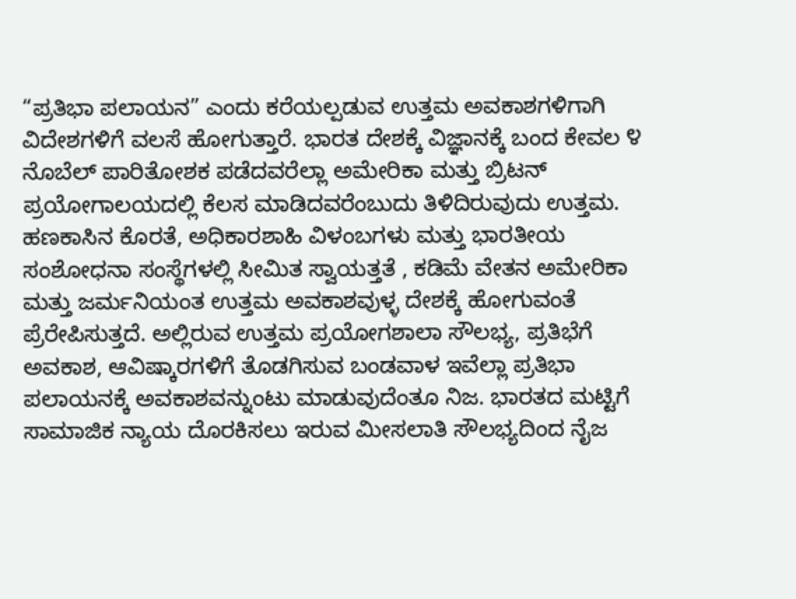“ಪ್ರತಿಭಾ ಪಲಾಯನ” ಎಂದು ಕರೆಯಲ್ಪಡುವ ಉತ್ತಮ ಅವಕಾಶಗಳಿಗಾಗಿ ವಿದೇಶಗಳಿಗೆ ವಲಸೆ ಹೋಗುತ್ತಾರೆ. ಭಾರತ ದೇಶಕ್ಕೆ ವಿಜ್ಞಾನಕ್ಕೆ ಬಂದ ಕೇವಲ ೪ ನೊಬೆಲ್ ಪಾರಿತೋಶಕ ಪಡೆದವರೆಲ್ಲಾ ಅಮೇರಿಕಾ ಮತ್ತು ಬ್ರಿಟನ್ ಪ್ರಯೋಗಾಲಯದಲ್ಲಿ ಕೆಲಸ ಮಾಡಿದವರೆಂಬುದು ತಿಳಿದಿರುವುದು ಉತ್ತಮ. ಹಣಕಾಸಿನ ಕೊರತೆ, ಅಧಿಕಾರಶಾಹಿ ವಿಳಂಬಗಳು ಮತ್ತು ಭಾರತೀಯ ಸಂಶೋಧನಾ ಸಂಸ್ಥೆಗಳಲ್ಲಿ ಸೀಮಿತ ಸ್ವಾಯತ್ತತೆ , ಕಡಿಮೆ ವೇತನ ಅಮೇರಿಕಾ ಮತ್ತು ಜರ್ಮನಿಯಂತ ಉತ್ತಮ ಅವಕಾಶವುಳ್ಳ ದೇಶಕ್ಕೆ ಹೋಗುವಂತೆ ಪ್ರೆರೇಪಿಸುತ್ತದೆ. ಅಲ್ಲಿರುವ ಉತ್ತಮ ಪ್ರಯೋಗಶಾಲಾ ಸೌಲಭ್ಯ, ಪ್ರತಿಭೆಗೆ ಅವಕಾಶ, ಆವಿಷ್ಕಾರಗಳಿಗೆ ತೊಡಗಿಸುವ ಬಂಡವಾಳ ಇವೆಲ್ಲಾ ಪ್ರತಿಭಾ ಪಲಾಯನಕ್ಕೆ ಅವಕಾಶವನ್ನುಂಟು ಮಾಡುವುದೆಂತೂ ನಿಜ. ಭಾರತದ ಮಟ್ಟಿಗೆ ಸಾಮಾಜಿಕ ನ್ಯಾಯ ದೊರಕಿಸಲು ಇರುವ ಮೀಸಲಾತಿ ಸೌಲಭ್ಯದಿಂದ ನೈಜ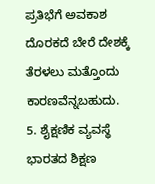ಪ್ರತಿಭೆಗೆ ಅವಕಾಶ ದೊರಕದೆ ಬೇರೆ ದೇಶಕ್ಕೆ ತೆರಳಲು ಮತ್ತೊಂದು ಕಾರಣವೆನ್ನಬಹುದು.
5. ಶೈಕ್ಷಣಿಕ ವ್ಯವಸ್ಥೆ
ಭಾರತದ ಶಿಕ್ಷಣ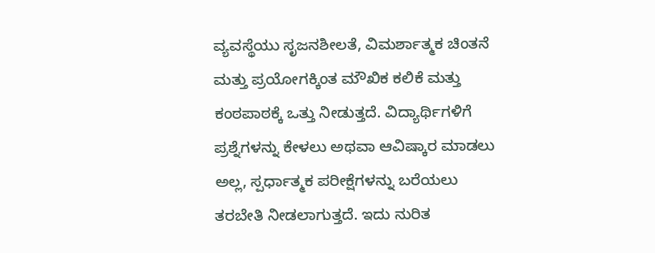ವ್ಯವಸ್ಥೆಯು ಸೃಜನಶೀಲತೆ, ವಿಮರ್ಶಾತ್ಮಕ ಚಿಂತನೆ ಮತ್ತು ಪ್ರಯೋಗಕ್ಕಿಂತ ಮೌಖಿಕ ಕಲಿಕೆ ಮತ್ತು ಕಂಠಪಾಠಕ್ಕೆ ಒತ್ತು ನೀಡುತ್ತದೆ. ವಿದ್ಯಾರ್ಥಿಗಳಿಗೆ ಪ್ರಶ್ನೆಗಳನ್ನು ಕೇಳಲು ಅಥವಾ ಆವಿಷ್ಕಾರ ಮಾಡಲು ಅಲ್ಲ, ಸ್ಪರ್ಧಾತ್ಮಕ ಪರೀಕ್ಷೆಗಳನ್ನು ಬರೆಯಲು ತರಬೇತಿ ನೀಡಲಾಗುತ್ತದೆ. ಇದು ನುರಿತ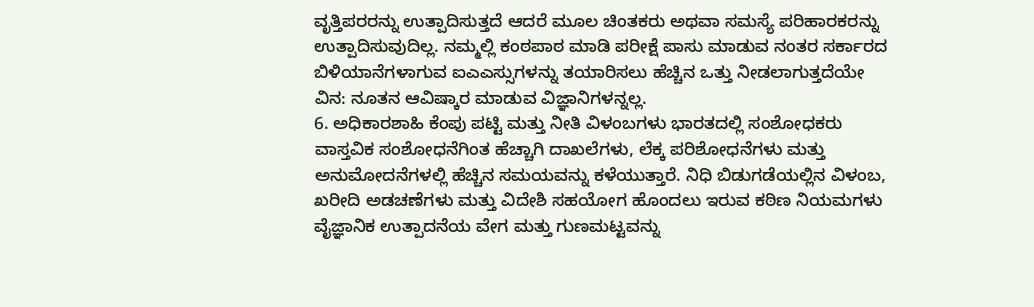ವೃತ್ತಿಪರರನ್ನು ಉತ್ಪಾದಿಸುತ್ತದೆ ಆದರೆ ಮೂಲ ಚಿಂತಕರು ಅಥವಾ ಸಮಸ್ಯೆ ಪರಿಹಾರಕರನ್ನು ಉತ್ಪಾದಿಸುವುದಿಲ್ಲ. ನಮ್ಮಲ್ಲಿ ಕಂಠಪಾಠ ಮಾಡಿ ಪರೀಕ್ಷೆ ಪಾಸು ಮಾಡುವ ನಂತರ ಸರ್ಕಾರದ ಬಿಳಿಯಾನೆಗಳಾಗುವ ಐಎಎಸ್ಸುಗಳನ್ನು ತಯಾರಿಸಲು ಹೆಚ್ಚಿನ ಒತ್ತು ನೀಡಲಾಗುತ್ತದೆಯೇ ವಿನ: ನೂತನ ಆವಿಷ್ಕಾರ ಮಾಡುವ ವಿಜ್ಞಾನಿಗಳನ್ನಲ್ಲ.
6. ಅಧಿಕಾರಶಾಹಿ ಕೆಂಪು ಪಟ್ಟಿ ಮತ್ತು ನೀತಿ ವಿಳಂಬಗಳು ಭಾರತದಲ್ಲಿ ಸಂಶೋಧಕರು ವಾಸ್ತವಿಕ ಸಂಶೋಧನೆಗಿಂತ ಹೆಚ್ಚಾಗಿ ದಾಖಲೆಗಳು, ಲೆಕ್ಕ ಪರಿಶೋಧನೆಗಳು ಮತ್ತು ಅನುಮೋದನೆಗಳಲ್ಲಿ ಹೆಚ್ಚಿನ ಸಮಯವನ್ನು ಕಳೆಯುತ್ತಾರೆ. ನಿಧಿ ಬಿಡುಗಡೆಯಲ್ಲಿನ ವಿಳಂಬ, ಖರೀದಿ ಅಡಚಣೆಗಳು ಮತ್ತು ವಿದೇಶಿ ಸಹಯೋಗ ಹೊಂದಲು ಇರುವ ಕಠಿಣ ನಿಯಮಗಳು ವೈಜ್ಞಾನಿಕ ಉತ್ಪಾದನೆಯ ವೇಗ ಮತ್ತು ಗುಣಮಟ್ಟವನ್ನು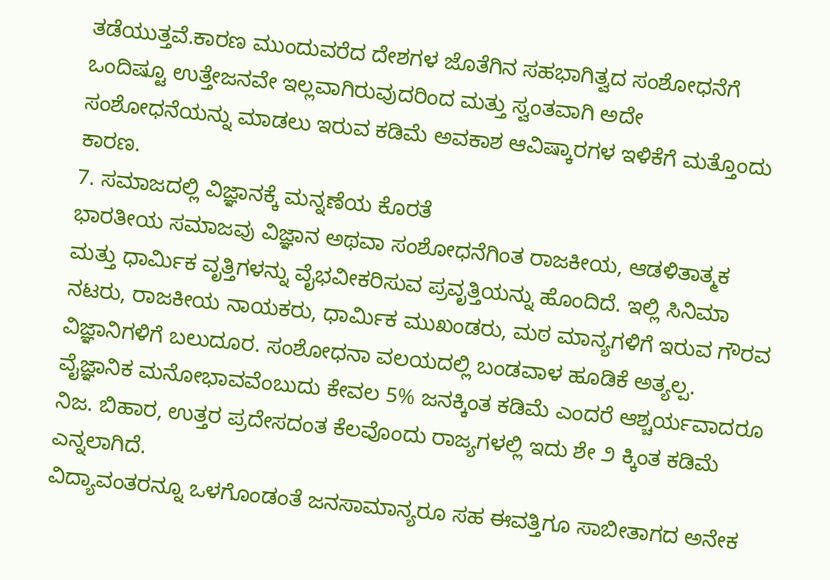ತಡೆಯುತ್ತವೆ.ಕಾರಣ ಮುಂದುವರೆದ ದೇಶಗಳ ಜೊತೆಗಿನ ಸಹಭಾಗಿತ್ವದ ಸಂಶೋಧನೆಗೆ ಒಂದಿಷ್ಟೂ ಉತ್ತೇಜನವೇ ಇಲ್ಲವಾಗಿರುವುದರಿಂದ ಮತ್ತು ಸ್ವಂತವಾಗಿ ಅದೇ ಸಂಶೋಧನೆಯನ್ನು ಮಾಡಲು ಇರುವ ಕಡಿಮೆ ಅವಕಾಶ ಆವಿಷ್ಕಾರಗಳ ಇಳಿಕೆಗೆ ಮತ್ತೊಂದು ಕಾರಣ.
7. ಸಮಾಜದಲ್ಲಿ ವಿಜ್ಞಾನಕ್ಕೆ ಮನ್ನಣೆಯ ಕೊರತೆ
ಭಾರತೀಯ ಸಮಾಜವು ವಿಜ್ಞಾನ ಅಥವಾ ಸಂಶೋಧನೆಗಿಂತ ರಾಜಕೀಯ, ಆಡಳಿತಾತ್ಮಕ ಮತ್ತು ಧಾರ್ಮಿಕ ವೃತ್ತಿಗಳನ್ನು ವೈಭವೀಕರಿಸುವ ಪ್ರವೃತ್ತಿಯನ್ನು ಹೊಂದಿದೆ. ಇಲ್ಲಿ ಸಿನಿಮಾ ನಟರು, ರಾಜಕೀಯ ನಾಯಕರು, ಧಾರ್ಮಿಕ ಮುಖಂಡರು, ಮಠ ಮಾನ್ಯಗಳಿಗೆ ಇರುವ ಗೌರವ ವಿಜ್ಞಾನಿಗಳಿಗೆ ಬಲುದೂರ. ಸಂಶೋಧನಾ ವಲಯದಲ್ಲಿ ಬಂಡವಾಳ ಹೂಡಿಕೆ ಅತ್ಯಲ್ಪ. ವೈಜ್ಞಾನಿಕ ಮನೋಭಾವವೆಂಬುದು ಕೇವಲ 5% ಜನಕ್ಕಿಂತ ಕಡಿಮೆ ಎಂದರೆ ಆಶ್ಚರ್ಯವಾದರೂ ನಿಜ. ಬಿಹಾರ, ಉತ್ತರ ಪ್ರದೇಸದಂತ ಕೆಲವೊಂದು ರಾಜ್ಯಗಳಲ್ಲಿ ಇದು ಶೇ ೨ ಕ್ಕಿಂತ ಕಡಿಮೆ ಎನ್ನಲಾಗಿದೆ.
ವಿದ್ಯಾವಂತರನ್ನೂ ಒಳಗೊಂಡಂತೆ ಜನಸಾಮಾನ್ಯರೂ ಸಹ ಈವತ್ತಿಗೂ ಸಾಬೀತಾಗದ ಅನೇಕ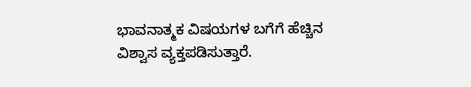ಭಾವನಾತ್ಮಕ ವಿಷಯಗಳ ಬಗೆಗೆ ಹೆಚ್ಚಿನ ವಿಶ್ವಾಸ ವ್ಯಕ್ತಪಡಿಸುತ್ತಾರೆ.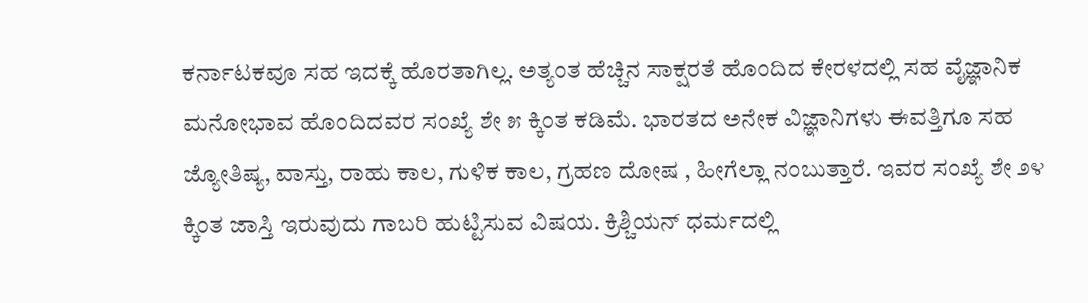ಕರ್ನಾಟಕವೂ ಸಹ ಇದಕ್ಕೆ ಹೊರತಾಗಿಲ್ಲ. ಅತ್ಯಂತ ಹೆಚ್ಚಿನ ಸಾಕ್ಷರತೆ ಹೊಂದಿದ ಕೇರಳದಲ್ಲಿ ಸಹ ವೈಜ್ಞಾನಿಕ ಮನೋಭಾವ ಹೊಂದಿದವರ ಸಂಖ್ಯೆ ಶೇ ೫ ಕ್ಕಿಂತ ಕಡಿಮೆ. ಭಾರತದ ಅನೇಕ ವಿಜ್ಞಾನಿಗಳು ಈವತ್ತಿಗೂ ಸಹ ಜ್ಯೋತಿಷ್ಯ, ವಾಸ್ತು, ರಾಹು ಕಾಲ, ಗುಳಿಕ ಕಾಲ, ಗ್ರಹಣ ದೋಷ , ಹೀಗೆಲ್ಲಾ ನಂಬುತ್ತಾರೆ. ಇವರ ಸಂಖ್ಯೆ ಶೇ ೨೪ ಕ್ಕಿಂತ ಜಾಸ್ತಿ ಇರುವುದು ಗಾಬರಿ ಹುಟ್ಟಿಸುವ ವಿಷಯ. ಕ್ರಿಶ್ಚಿಯನ್ ಧರ್ಮದಲ್ಲಿ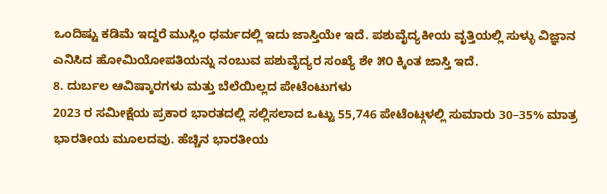ಒಂದಿಷ್ಟು ಕಡಿಮೆ ಇದ್ದರೆ ಮುಸ್ಲಿಂ ಧರ್ಮದಲ್ಲಿ ಇದು ಜಾಸ್ತಿಯೇ ಇದೆ. ಪಶುವೈದ್ಯಕೀಯ ವೃತ್ತಿಯಲ್ಲಿ ಸುಳ್ಳು ವಿಜ್ಞಾನ ಎನಿಸಿದ ಹೋಮಿಯೋಪತಿಯನ್ನು ನಂಬುವ ಪಶುವೈದ್ಯರ ಸಂಖ್ಯೆ ಶೇ ೫೦ ಕ್ಕಿಂತ ಜಾಸ್ತಿ ಇದೆ.
8. ದುರ್ಬಲ ಆವಿಷ್ಕಾರಗಳು ಮತ್ತು ಬೆಲೆಯಿಲ್ಲದ ಪೇಟೆಂಟುಗಳು
2023 ರ ಸಮೀಕ್ಷೆಯ ಪ್ರಕಾರ ಭಾರತದಲ್ಲಿ ಸಲ್ಲಿಸಲಾದ ಒಟ್ಟು 55,746 ಪೇಟೆಂಟ್ಗಳಲ್ಲಿ ಸುಮಾರು 30–35% ಮಾತ್ರ ಭಾರತೀಯ ಮೂಲದವು. ಹೆಚ್ಚಿನ ಭಾರತೀಯ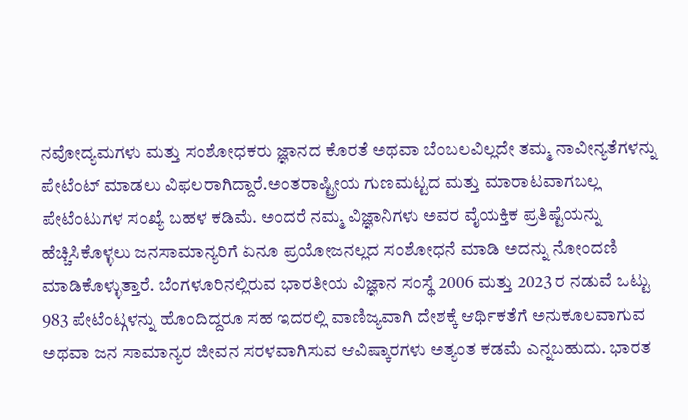ನವೋದ್ಯಮಗಳು ಮತ್ತು ಸಂಶೋಧಕರು ಜ್ಞಾನದ ಕೊರತೆ ಅಥವಾ ಬೆಂಬಲವಿಲ್ಲದೇ ತಮ್ಮ ನಾವೀನ್ಯತೆಗಳನ್ನು ಪೇಟೆಂಟ್ ಮಾಡಲು ವಿಫಲರಾಗಿದ್ದಾರೆ.ಅಂತರಾಷ್ಟ್ರೀಯ ಗುಣಮಟ್ಟದ ಮತ್ತು ಮಾರಾಟವಾಗಬಲ್ಲ ಪೇಟೆಂಟುಗಳ ಸಂಖ್ಯೆ ಬಹಳ ಕಡಿಮೆ. ಅಂದರೆ ನಮ್ಮ ವಿಜ್ಞಾನಿಗಳು ಅವರ ವೈಯಕ್ತಿಕ ಪ್ರತಿಷ್ಟೆಯನ್ನು ಹೆಚ್ಚಿಸಿಕೊಳ್ಳಲು ಜನಸಾಮಾನ್ಯರಿಗೆ ಏನೂ ಪ್ರಯೋಜನಲ್ಲದ ಸಂಶೋಧನೆ ಮಾಡಿ ಅದನ್ನು ನೋಂದಣಿ ಮಾಡಿಕೊಳ್ಳುತ್ತಾರೆ. ಬೆಂಗಳೂರಿನಲ್ಲಿರುವ ಭಾರತೀಯ ವಿಜ್ಞಾನ ಸಂಸ್ಥೆ 2006 ಮತ್ತು 2023 ರ ನಡುವೆ ಒಟ್ಟು 983 ಪೇಟೆಂಟ್ಗಳನ್ನು ಹೊಂದಿದ್ದರೂ ಸಹ ಇದರಲ್ಲಿ ವಾಣಿಜ್ಯವಾಗಿ ದೇಶಕ್ಕೆ ಆರ್ಥಿಕತೆಗೆ ಅನುಕೂಲವಾಗುವ ಅಥವಾ ಜನ ಸಾಮಾನ್ಯರ ಜೀವನ ಸರಳವಾಗಿಸುವ ಆವಿಷ್ಕಾರಗಳು ಅತ್ಯಂತ ಕಡಮೆ ಎನ್ನಬಹುದು. ಭಾರತ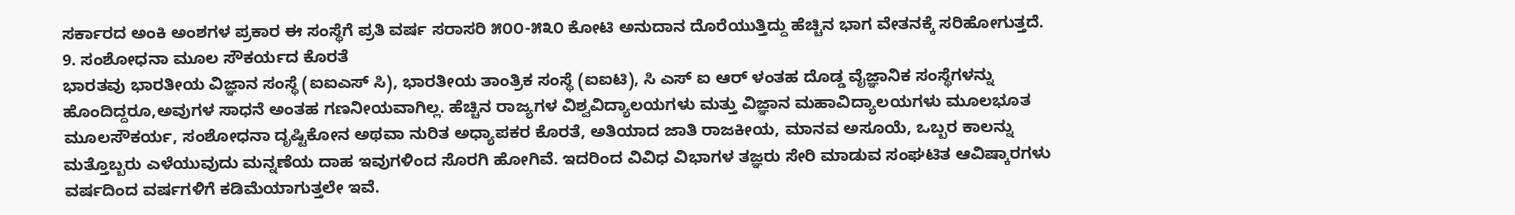ಸರ್ಕಾರದ ಅಂಕಿ ಅಂಶಗಳ ಪ್ರಕಾರ ಈ ಸಂಸ್ಥೆಗೆ ಪ್ರತಿ ವರ್ಷ ಸರಾಸರಿ ೫೦೦-೫೩೦ ಕೋಟಿ ಅನುದಾನ ದೊರೆಯುತ್ತಿದ್ದು ಹೆಚ್ಚಿನ ಭಾಗ ವೇತನಕ್ಕೆ ಸರಿಹೋಗುತ್ತದೆ.
9. ಸಂಶೋಧನಾ ಮೂಲ ಸೌಕರ್ಯದ ಕೊರತೆ
ಭಾರತವು ಭಾರತೀಯ ವಿಜ್ಞಾನ ಸಂಸ್ಥೆ (ಐಐಎಸ್ ಸಿ), ಭಾರತೀಯ ತಾಂತ್ರಿಕ ಸಂಸ್ಥೆ (ಐಐಟಿ), ಸಿ ಎಸ್ ಐ ಆರ್ ಳಂತಹ ದೊಡ್ಡ ವೈಜ್ಞಾನಿಕ ಸಂಸ್ಥೆಗಳನ್ನು ಹೊಂದಿದ್ದರೂ,ಅವುಗಳ ಸಾಧನೆ ಅಂತಹ ಗಣನೀಯವಾಗಿಲ್ಲ. ಹೆಚ್ಚಿನ ರಾಜ್ಯಗಳ ವಿಶ್ವವಿದ್ಯಾಲಯಗಳು ಮತ್ತು ವಿಜ್ಞಾನ ಮಹಾವಿದ್ಯಾಲಯಗಳು ಮೂಲಭೂತ ಮೂಲಸೌಕರ್ಯ, ಸಂಶೋಧನಾ ದೃಷ್ಟಿಕೋನ ಅಥವಾ ನುರಿತ ಅಧ್ಯಾಪಕರ ಕೊರತೆ, ಅತಿಯಾದ ಜಾತಿ ರಾಜಕೀಯ, ಮಾನವ ಅಸೂಯೆ, ಒಬ್ಬರ ಕಾಲನ್ನು ಮತ್ತೊಬ್ಬರು ಎಳೆಯುವುದು ಮನ್ನಣೆಯ ದಾಹ ಇವುಗಳಿಂದ ಸೊರಗಿ ಹೋಗಿವೆ. ಇದರಿಂದ ವಿವಿಧ ವಿಭಾಗಳ ತಜ್ಞರು ಸೇರಿ ಮಾಡುವ ಸಂಘಟಿತ ಆವಿಷ್ಕಾರಗಳು ವರ್ಷದಿಂದ ವರ್ಷಗಳಿಗೆ ಕಡಿಮೆಯಾಗುತ್ತಲೇ ಇವೆ.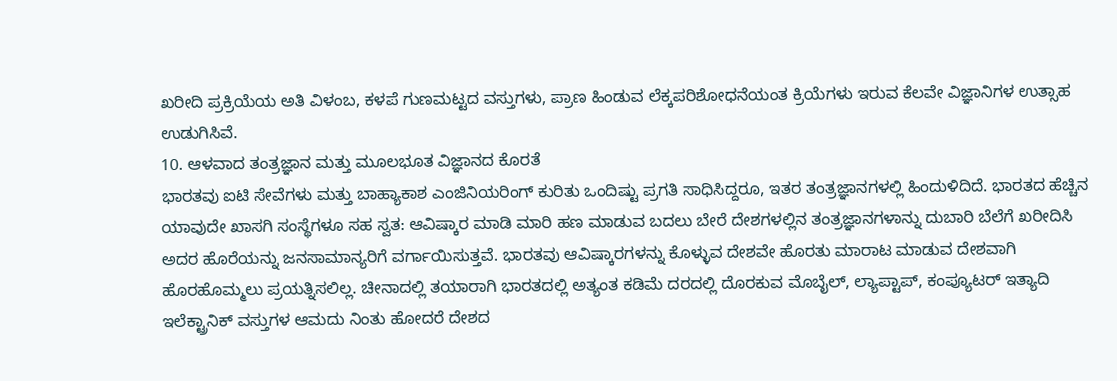ಖರೀದಿ ಪ್ರಕ್ರಿಯೆಯ ಅತಿ ವಿಳಂಬ, ಕಳಪೆ ಗುಣಮಟ್ಟದ ವಸ್ತುಗಳು, ಪ್ರಾಣ ಹಿಂಡುವ ಲೆಕ್ಕಪರಿಶೋಧನೆಯಂತ ಕ್ರಿಯೆಗಳು ಇರುವ ಕೆಲವೇ ವಿಜ್ಞಾನಿಗಳ ಉತ್ಸಾಹ ಉಡುಗಿಸಿವೆ.
10. ಆಳವಾದ ತಂತ್ರಜ್ಞಾನ ಮತ್ತು ಮೂಲಭೂತ ವಿಜ್ಞಾನದ ಕೊರತೆ
ಭಾರತವು ಐಟಿ ಸೇವೆಗಳು ಮತ್ತು ಬಾಹ್ಯಾಕಾಶ ಎಂಜಿನಿಯರಿಂಗ್ ಕುರಿತು ಒಂದಿಷ್ಟು ಪ್ರಗತಿ ಸಾಧಿಸಿದ್ದರೂ, ಇತರ ತಂತ್ರಜ್ಞಾನಗಳಲ್ಲಿ ಹಿಂದುಳಿದಿದೆ. ಭಾರತದ ಹೆಚ್ಚಿನ ಯಾವುದೇ ಖಾಸಗಿ ಸಂಸ್ಥೆಗಳೂ ಸಹ ಸ್ವತ: ಆವಿಷ್ಕಾರ ಮಾಡಿ ಮಾರಿ ಹಣ ಮಾಡುವ ಬದಲು ಬೇರೆ ದೇಶಗಳಲ್ಲಿನ ತಂತ್ರಜ್ಞಾನಗಳಾನ್ನು ದುಬಾರಿ ಬೆಲೆಗೆ ಖರೀದಿಸಿ ಅದರ ಹೊರೆಯನ್ನು ಜನಸಾಮಾನ್ಯರಿಗೆ ವರ್ಗಾಯಿಸುತ್ತವೆ. ಭಾರತವು ಆವಿಷ್ಕಾರಗಳನ್ನು ಕೊಳ್ಳುವ ದೇಶವೇ ಹೊರತು ಮಾರಾಟ ಮಾಡುವ ದೇಶವಾಗಿ ಹೊರಹೊಮ್ಮಲು ಪ್ರಯತ್ನಿಸಲಿಲ್ಲ. ಚೀನಾದಲ್ಲಿ ತಯಾರಾಗಿ ಭಾರತದಲ್ಲಿ ಅತ್ಯಂತ ಕಡಿಮೆ ದರದಲ್ಲಿ ದೊರಕುವ ಮೊಬೈಲ್, ಲ್ಯಾಪ್ಟಾಪ್, ಕಂಪ್ಯೂಟರ್ ಇತ್ಯಾದಿ ಇಲೆಕ್ಟ್ರಾನಿಕ್ ವಸ್ತುಗಳ ಆಮದು ನಿಂತು ಹೋದರೆ ದೇಶದ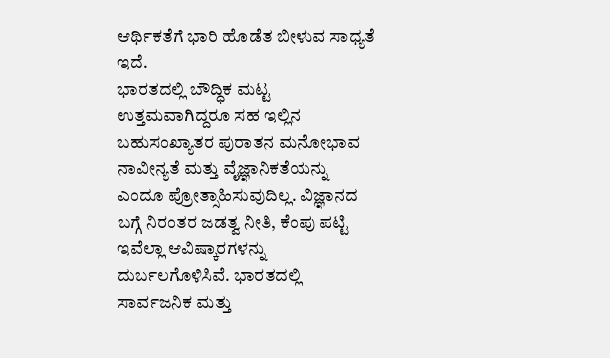ಆರ್ಥಿಕತೆಗೆ ಭಾರಿ ಹೊಡೆತ ಬೀಳುವ ಸಾಧ್ಯತೆ ಇದೆ.
ಭಾರತದಲ್ಲಿ ಬೌದ್ಧಿಕ ಮಟ್ಟ ಉತ್ತಮವಾಗಿದ್ದರೂ ಸಹ ಇಲ್ಲಿನ ಬಹುಸಂಖ್ಯಾತರ ಪುರಾತನ ಮನೋಭಾವ ನಾವೀನ್ಯತೆ ಮತ್ತು ವೈಜ್ಞಾನಿಕತೆಯನ್ನು ಎಂದೂ ಪ್ರೋತ್ಸಾಹಿಸುವುದಿಲ್ಲ. ವಿಜ್ಞಾನದ ಬಗ್ಗೆ ನಿರಂತರ ಜಡತ್ವ ನೀತಿ, ಕೆಂಪು ಪಟ್ಟಿ ಇವೆಲ್ಲಾ ಆವಿಷ್ಕಾರಗಳನ್ನು ದುರ್ಬಲಗೊಳಿಸಿವೆ. ಭಾರತದಲ್ಲಿ ಸಾರ್ವಜನಿಕ ಮತ್ತು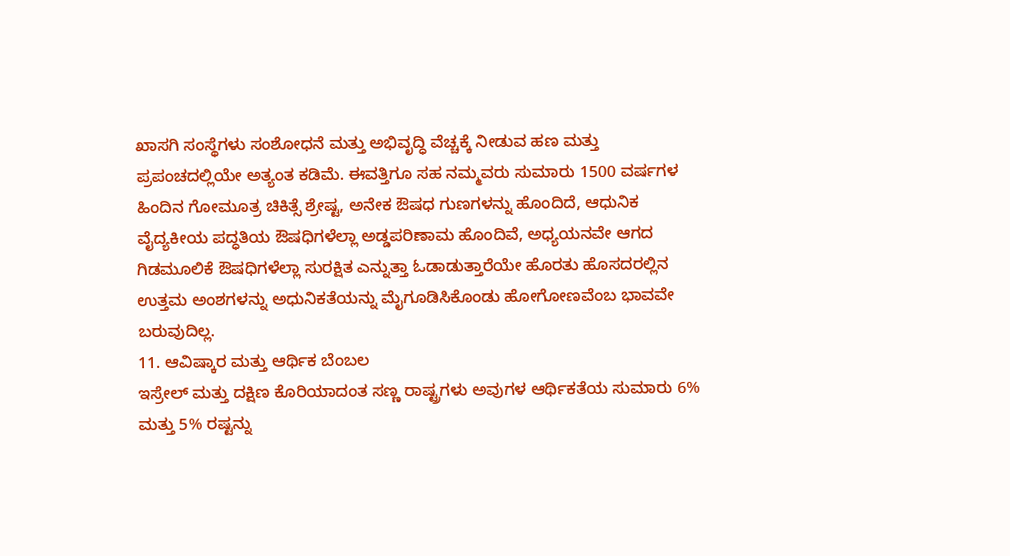ಖಾಸಗಿ ಸಂಸ್ಥೆಗಳು ಸಂಶೋಧನೆ ಮತ್ತು ಅಭಿವೃದ್ಧಿ ವೆಚ್ಚಕ್ಕೆ ನೀಡುವ ಹಣ ಮತ್ತು ಪ್ರಪಂಚದಲ್ಲಿಯೇ ಅತ್ಯಂತ ಕಡಿಮೆ. ಈವತ್ತಿಗೂ ಸಹ ನಮ್ಮವರು ಸುಮಾರು 1500 ವರ್ಷಗಳ ಹಿಂದಿನ ಗೋಮೂತ್ರ ಚಿಕಿತ್ಸೆ ಶ್ರೇಷ್ಟ, ಅನೇಕ ಔಷಧ ಗುಣಗಳನ್ನು ಹೊಂದಿದೆ, ಆಧುನಿಕ ವೈದ್ಯಕೀಯ ಪದ್ಧತಿಯ ಔಷಧಿಗಳೆಲ್ಲಾ ಅಡ್ಡಪರಿಣಾಮ ಹೊಂದಿವೆ, ಅಧ್ಯಯನವೇ ಆಗದ ಗಿಡಮೂಲಿಕೆ ಔಷಧಿಗಳೆಲ್ಲಾ ಸುರಕ್ಷಿತ ಎನ್ನುತ್ತಾ ಓಡಾಡುತ್ತಾರೆಯೇ ಹೊರತು ಹೊಸದರಲ್ಲಿನ ಉತ್ತಮ ಅಂಶಗಳನ್ನು ಅಧುನಿಕತೆಯನ್ನು ಮೈಗೂಡಿಸಿಕೊಂಡು ಹೋಗೋಣವೆಂಬ ಭಾವವೇ ಬರುವುದಿಲ್ಲ.
11. ಆವಿಷ್ಕಾರ ಮತ್ತು ಆರ್ಥಿಕ ಬೆಂಬಲ
ಇಸ್ರೇಲ್ ಮತ್ತು ದಕ್ಷಿಣ ಕೊರಿಯಾದಂತ ಸಣ್ಣ ರಾಷ್ಟ್ರಗಳು ಅವುಗಳ ಆರ್ಥಿಕತೆಯ ಸುಮಾರು 6% ಮತ್ತು 5% ರಷ್ಟನ್ನು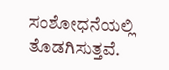ಸಂಶೋಧನೆಯಲ್ಲಿ ತೊಡಗಿಸುತ್ತವೆ.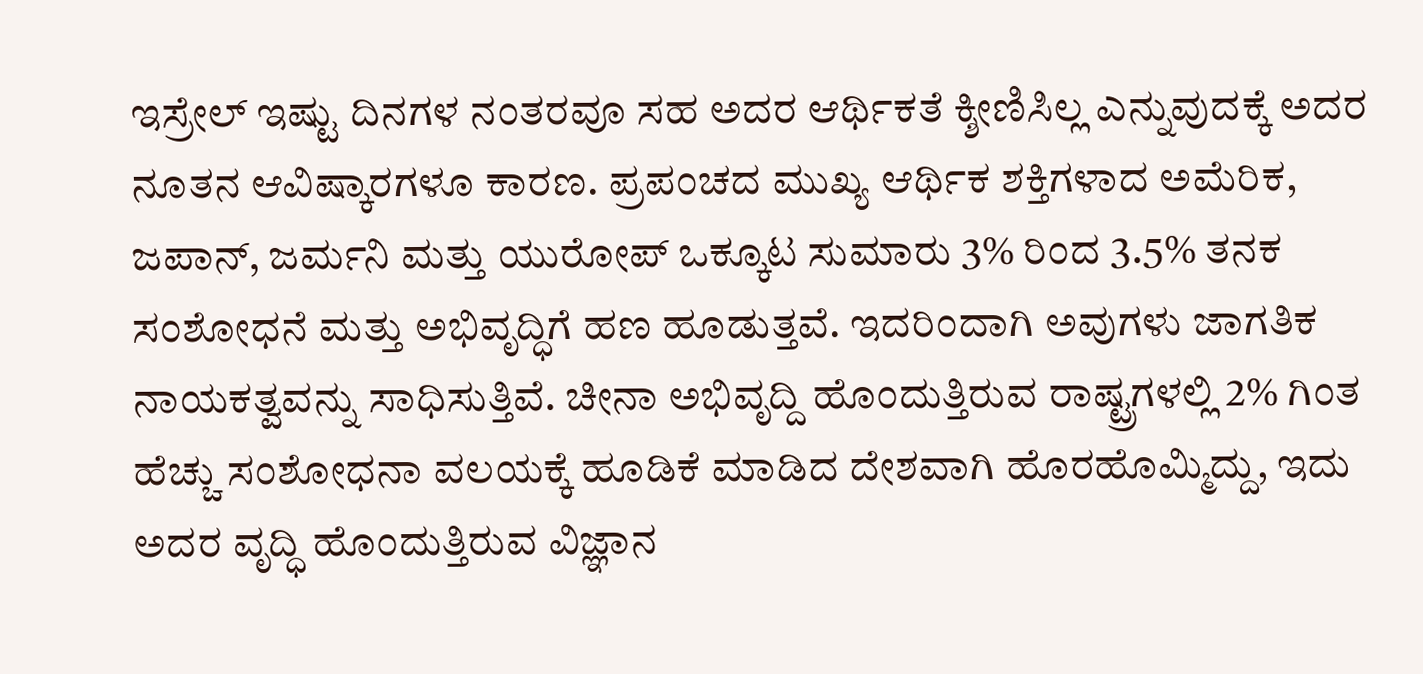ಇಸ್ರೇಲ್ ಇಷ್ಟು ದಿನಗಳ ನಂತರವೂ ಸಹ ಅದರ ಆರ್ಥಿಕತೆ ಕ್ಶೀಣಿಸಿಲ್ಲ ಎನ್ನುವುದಕ್ಕೆ ಅದರ ನೂತನ ಆವಿಷ್ಕಾರಗಳೂ ಕಾರಣ. ಪ್ರಪಂಚದ ಮುಖ್ಯ ಆರ್ಥಿಕ ಶಕ್ತಿಗಳಾದ ಅಮೆರಿಕ, ಜಪಾನ್, ಜರ್ಮನಿ ಮತ್ತು ಯುರೋಪ್ ಒಕ್ಕೂಟ ಸುಮಾರು 3% ರಿಂದ 3.5% ತನಕ ಸಂಶೋಧನೆ ಮತ್ತು ಅಭಿವೃದ್ಧಿಗೆ ಹಣ ಹೂಡುತ್ತವೆ. ಇದರಿಂದಾಗಿ ಅವುಗಳು ಜಾಗತಿಕ ನಾಯಕತ್ವವನ್ನು ಸಾಧಿಸುತ್ತಿವೆ. ಚೀನಾ ಅಭಿವೃದ್ದಿ ಹೊಂದುತ್ತಿರುವ ರಾಷ್ಟ್ರಗಳಲ್ಲಿ 2% ಗಿಂತ ಹೆಚ್ಚು ಸಂಶೋಧನಾ ವಲಯಕ್ಕೆ ಹೂಡಿಕೆ ಮಾಡಿದ ದೇಶವಾಗಿ ಹೊರಹೊಮ್ಮಿದ್ದು, ಇದು ಅದರ ವೃದ್ಧಿ ಹೊಂದುತ್ತಿರುವ ವಿಜ್ಞಾನ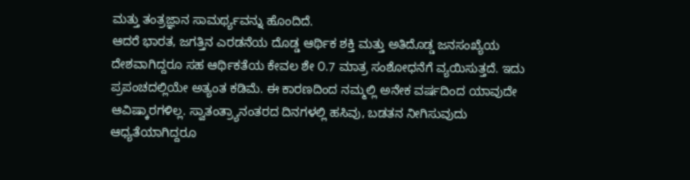ಮತ್ತು ತಂತ್ರಜ್ಞಾನ ಸಾಮರ್ಥ್ಯವನ್ನು ಹೊಂದಿದೆ.
ಆದರೆ ಭಾರತ, ಜಗತ್ತಿನ ಎರಡನೆಯ ದೊಡ್ಡ ಆರ್ಥಿಕ ಶಕ್ತಿ ಮತ್ತು ಅತಿದೊಡ್ಡ ಜನಸಂಖ್ಯೆಯ ದೇಶವಾಗಿದ್ದರೂ ಸಹ ಆರ್ಥಿಕತೆಯ ಕೇವಲ ಶೇ ೦.7 ಮಾತ್ರ ಸಂಶೋಧನೆಗೆ ವ್ಯಯಿಸುತ್ತದೆ. ಇದು ಪ್ರಪಂಚದಲ್ಲಿಯೇ ಅತ್ಯಂತ ಕಡಿಮೆ. ಈ ಕಾರಣದಿಂದ ನಮ್ಮಲ್ಲಿ ಅನೇಕ ವರ್ಷದಿಂದ ಯಾವುದೇ ಆವಿಷ್ಕಾರಗಳಿಲ್ಲ. ಸ್ವಾತಂತ್ರ್ಯಾನಂತರದ ದಿನಗಳಲ್ಲಿ ಹಸಿವು, ಬಡತನ ನೀಗಿಸುವುದು ಆಧ್ಯತೆಯಾಗಿದ್ದರೂ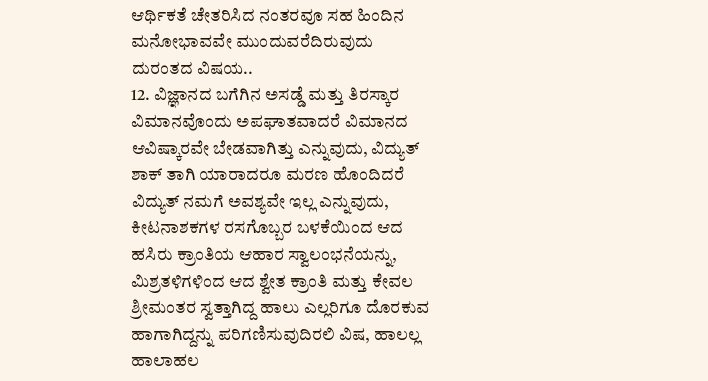ಆರ್ಥಿಕತೆ ಚೇತರಿಸಿದ ನಂತರವೂ ಸಹ ಹಿಂದಿನ ಮನೋಭಾವವೇ ಮುಂದುವರೆದಿರುವುದು ದುರಂತದ ವಿಷಯ..
12. ವಿಜ್ಞಾನದ ಬಗೆಗಿನ ಅಸಡ್ಡೆ ಮತ್ತು ತಿರಸ್ಕಾರ
ವಿಮಾನವೊಂದು ಅಪಘಾತವಾದರೆ ವಿಮಾನದ ಆವಿಷ್ಕಾರವೇ ಬೇಡವಾಗಿತ್ತು ಎನ್ನುವುದು, ವಿದ್ಯುತ್ ಶಾಕ್ ತಾಗಿ ಯಾರಾದರೂ ಮರಣ ಹೊಂದಿದರೆ ವಿದ್ಯುತ್ ನಮಗೆ ಅವಶ್ಯವೇ ಇಲ್ಲ ಎನ್ನುವುದು, ಕೀಟನಾಶಕಗಳ ರಸಗೊಬ್ಬರ ಬಳಕೆಯಿಂದ ಆದ ಹಸಿರು ಕ್ರಾಂತಿಯ ಆಹಾರ ಸ್ವಾಲಂಭನೆಯನ್ನು, ಮಿಶ್ರತಳಿಗಳಿಂದ ಆದ ಶ್ವೇತ ಕ್ರಾಂತಿ ಮತ್ತು ಕೇವಲ ಶ್ರೀಮಂತರ ಸ್ವತ್ತಾಗಿದ್ದ ಹಾಲು ಎಲ್ಲರಿಗೂ ದೊರಕುವ ಹಾಗಾಗಿದ್ದನ್ನು ಪರಿಗಣಿಸುವುದಿರಲಿ ವಿಷ, ಹಾಲಲ್ಲ ಹಾಲಾಹಲ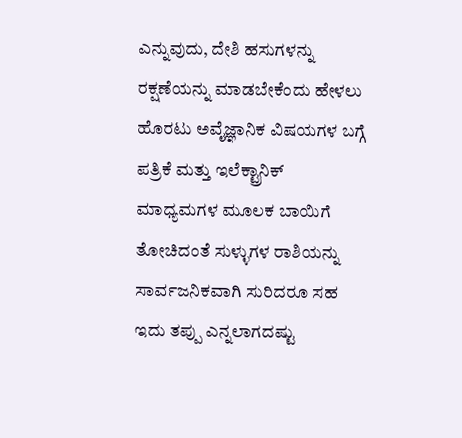ಎನ್ನುವುದು, ದೇಶಿ ಹಸುಗಳನ್ನು ರಕ್ಷಣೆಯನ್ನು ಮಾಡಬೇಕೆಂದು ಹೇಳಲು ಹೊರಟು ಅವೈಜ್ಞಾನಿಕ ವಿಷಯಗಳ ಬಗ್ಗೆ ಪತ್ರಿಕೆ ಮತ್ತು ಇಲೆಕ್ಟ್ರಾನಿಕ್ ಮಾಧ್ಯಮಗಳ ಮೂಲಕ ಬಾಯಿಗೆ ತೋಚಿದಂತೆ ಸುಳ್ಳುಗಳ ರಾಶಿಯನ್ನು ಸಾರ್ವಜನಿಕವಾಗಿ ಸುರಿದರೂ ಸಹ ಇದು ತಪ್ಪು ಎನ್ನಲಾಗದಷ್ಟು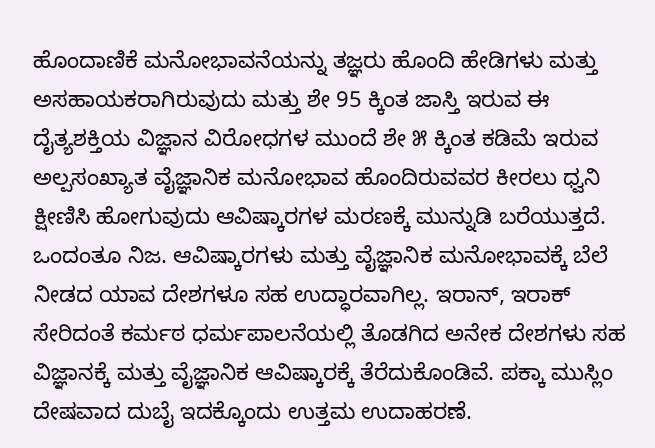ಹೊಂದಾಣಿಕೆ ಮನೋಭಾವನೆಯನ್ನು ತಜ್ಞರು ಹೊಂದಿ ಹೇಡಿಗಳು ಮತ್ತು ಅಸಹಾಯಕರಾಗಿರುವುದು ಮತ್ತು ಶೇ 95 ಕ್ಕಿಂತ ಜಾಸ್ತಿ ಇರುವ ಈ ದೈತ್ಯಶಕ್ತಿಯ ವಿಜ್ಞಾನ ವಿರೋಧಗಳ ಮುಂದೆ ಶೇ ೫ ಕ್ಕಿಂತ ಕಡಿಮೆ ಇರುವ ಅಲ್ಪಸಂಖ್ಯಾತ ವೈಜ್ಞಾನಿಕ ಮನೋಭಾವ ಹೊಂದಿರುವವರ ಕೀರಲು ಧ್ವನಿ ಕ್ಷೀಣಿಸಿ ಹೋಗುವುದು ಆವಿಷ್ಕಾರಗಳ ಮರಣಕ್ಕೆ ಮುನ್ನುಡಿ ಬರೆಯುತ್ತದೆ.
ಒಂದಂತೂ ನಿಜ. ಆವಿಷ್ಕಾರಗಳು ಮತ್ತು ವೈಜ್ಞಾನಿಕ ಮನೋಭಾವಕ್ಕೆ ಬೆಲೆ ನೀಡದ ಯಾವ ದೇಶಗಳೂ ಸಹ ಉದ್ಧಾರವಾಗಿಲ್ಲ. ಇರಾನ್, ಇರಾಕ್ ಸೇರಿದಂತೆ ಕರ್ಮಠ ಧರ್ಮಪಾಲನೆಯಲ್ಲಿ ತೊಡಗಿದ ಅನೇಕ ದೇಶಗಳು ಸಹ ವಿಜ್ಞಾನಕ್ಕೆ ಮತ್ತು ವೈಜ್ಞಾನಿಕ ಆವಿಷ್ಕಾರಕ್ಕೆ ತೆರೆದುಕೊಂಡಿವೆ. ಪಕ್ಕಾ ಮುಸ್ಲಿಂ ದೇಷವಾದ ದುಬೈ ಇದಕ್ಕೊಂದು ಉತ್ತಮ ಉದಾಹರಣೆ.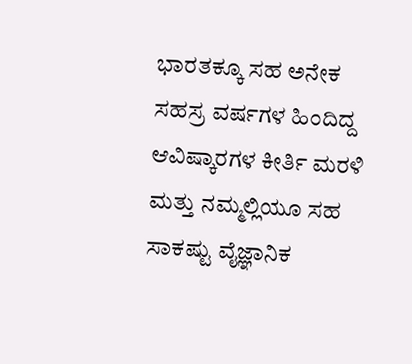ಭಾರತಕ್ಕೂ ಸಹ ಅನೇಕ ಸಹಸ್ರ ವರ್ಷಗಳ ಹಿಂದಿದ್ದ ಆವಿಷ್ಕಾರಗಳ ಕೀರ್ತಿ ಮರಳಿ ಮತ್ತು ನಮ್ಮಲ್ಲಿಯೂ ಸಹ ಸಾಕಷ್ಟು ವೈಜ್ಞಾನಿಕ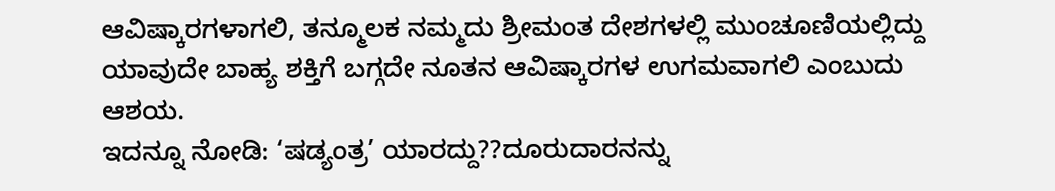ಆವಿಷ್ಕಾರಗಳಾಗಲಿ, ತನ್ಮೂಲಕ ನಮ್ಮದು ಶ್ರೀಮಂತ ದೇಶಗಳಲ್ಲಿ ಮುಂಚೂಣಿಯಲ್ಲಿದ್ದು ಯಾವುದೇ ಬಾಹ್ಯ ಶಕ್ತಿಗೆ ಬಗ್ಗದೇ ನೂತನ ಆವಿಷ್ಕಾರಗಳ ಉಗಮವಾಗಲಿ ಎಂಬುದು ಆಶಯ.
ಇದನ್ನೂ ನೋಡಿ: ‘ಷಡ್ಯಂತ್ರ’ ಯಾರದ್ದು??ದೂರುದಾರನನ್ನು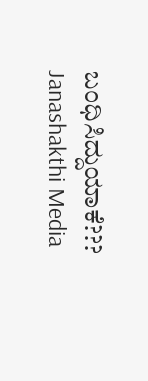ಬಂಧಿಸಿದ್ದುಯಾಕೆ??? Janashakthi Media